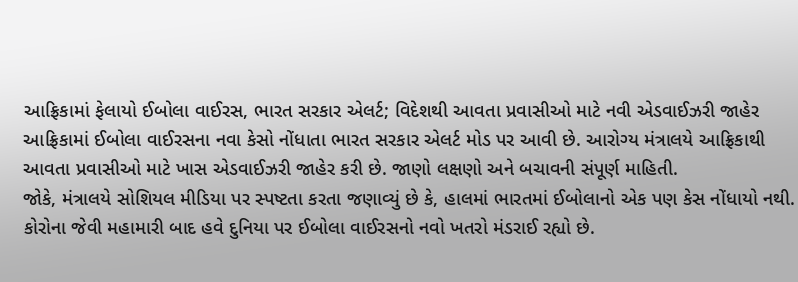આફ્રિકામાં ફેલાયો ઈબોલા વાઈરસ, ભારત સરકાર એલર્ટ; વિદેશથી આવતા પ્રવાસીઓ માટે નવી એડવાઈઝરી જાહેર
આફ્રિકામાં ઈબોલા વાઈરસના નવા કેસો નોંધાતા ભારત સરકાર એલર્ટ મોડ પર આવી છે. આરોગ્ય મંત્રાલયે આફ્રિકાથી આવતા પ્રવાસીઓ માટે ખાસ એડવાઈઝરી જાહેર કરી છે. જાણો લક્ષણો અને બચાવની સંપૂર્ણ માહિતી.
જોકે, મંત્રાલયે સોશિયલ મીડિયા પર સ્પષ્ટતા કરતા જણાવ્યું છે કે, હાલમાં ભારતમાં ઈબોલાનો એક પણ કેસ નોંધાયો નથી.
કોરોના જેવી મહામારી બાદ હવે દુનિયા પર ઈબોલા વાઈરસનો નવો ખતરો મંડરાઈ રહ્યો છે.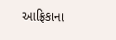આફ્રિકાના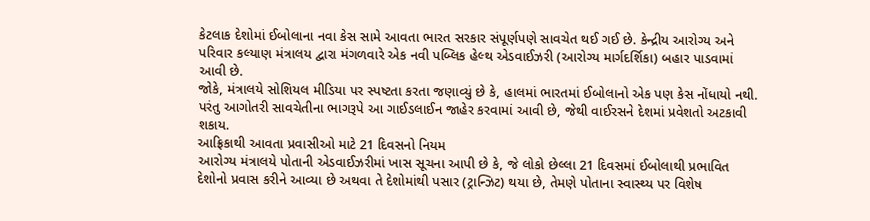કેટલાક દેશોમાં ઈબોલાના નવા કેસ સામે આવતા ભારત સરકાર સંપૂર્ણપણે સાવચેત થઈ ગઈ છે. કેન્દ્રીય આરોગ્ય અને પરિવાર કલ્યાણ મંત્રાલય દ્વારા મંગળવારે એક નવી પબ્લિક હેલ્થ એડવાઈઝરી (આરોગ્ય માર્ગદર્શિકા) બહાર પાડવામાં આવી છે.
જોકે, મંત્રાલયે સોશિયલ મીડિયા પર સ્પષ્ટતા કરતા જણાવ્યું છે કે, હાલમાં ભારતમાં ઈબોલાનો એક પણ કેસ નોંધાયો નથી. પરંતુ આગોતરી સાવચેતીના ભાગરૂપે આ ગાઈડલાઈન જાહેર કરવામાં આવી છે, જેથી વાઈરસને દેશમાં પ્રવેશતો અટકાવી શકાય.
આફ્રિકાથી આવતા પ્રવાસીઓ માટે 21 દિવસનો નિયમ
આરોગ્ય મંત્રાલયે પોતાની એડવાઈઝરીમાં ખાસ સૂચના આપી છે કે, જે લોકો છેલ્લા 21 દિવસમાં ઈબોલાથી પ્રભાવિત દેશોનો પ્રવાસ કરીને આવ્યા છે અથવા તે દેશોમાંથી પસાર (ટ્રાન્ઝિટ) થયા છે, તેમણે પોતાના સ્વાસ્થ્ય પર વિશેષ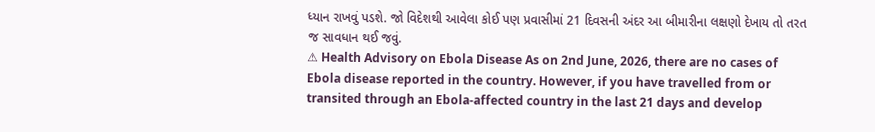ધ્યાન રાખવું પડશે. જો વિદેશથી આવેલા કોઈ પણ પ્રવાસીમાં 21 દિવસની અંદર આ બીમારીના લક્ષણો દેખાય તો તરત જ સાવધાન થઈ જવું.
⚠ Health Advisory on Ebola Disease As on 2nd June, 2026, there are no cases of Ebola disease reported in the country. However, if you have travelled from or transited through an Ebola-affected country in the last 21 days and develop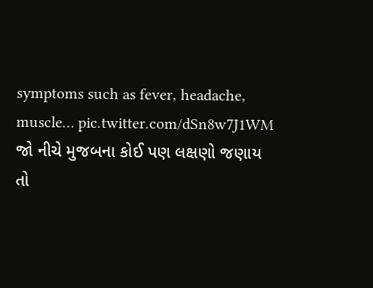symptoms such as fever, headache, muscle… pic.twitter.com/dSn8w7J1WM
જો નીચે મુજબના કોઈ પણ લક્ષણો જણાય તો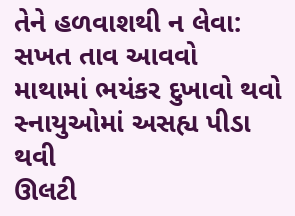તેને હળવાશથી ન લેવા:
સખત તાવ આવવો
માથામાં ભયંકર દુખાવો થવો
સ્નાયુઓમાં અસહ્ય પીડા થવી
ઊલટી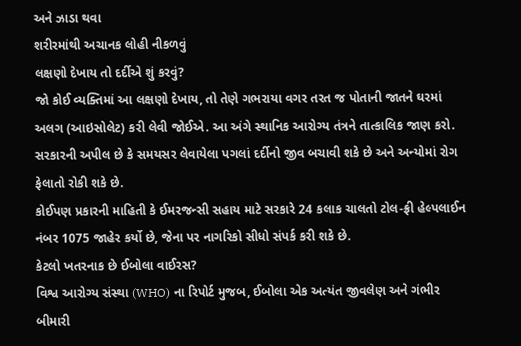અને ઝાડા થવા
શરીરમાંથી અચાનક લોહી નીકળવું
લક્ષણો દેખાય તો દર્દીએ શું કરવું?
જો કોઈ વ્યક્તિમાં આ લક્ષણો દેખાય, તો તેણે ગભરાયા વગર તરત જ પોતાની જાતને ઘરમાં અલગ (આઇસોલેટ) કરી લેવી જોઈએ. આ અંગે સ્થાનિક આરોગ્ય તંત્રને તાત્કાલિક જાણ કરો. સરકારની અપીલ છે કે સમયસર લેવાયેલા પગલાં દર્દીનો જીવ બચાવી શકે છે અને અન્યોમાં રોગ ફેલાતો રોકી શકે છે.
કોઈપણ પ્રકારની માહિતી કે ઈમરજન્સી સહાય માટે સરકારે 24 કલાક ચાલતો ટોલ-ફ્રી હેલ્પલાઈન નંબર 1075 જાહેર કર્યો છે, જેના પર નાગરિકો સીધો સંપર્ક કરી શકે છે.
કેટલો ખતરનાક છે ઈબોલા વાઈરસ?
વિશ્વ આરોગ્ય સંસ્થા (WHO) ના રિપોર્ટ મુજબ, ઈબોલા એક અત્યંત જીવલેણ અને ગંભીર બીમારી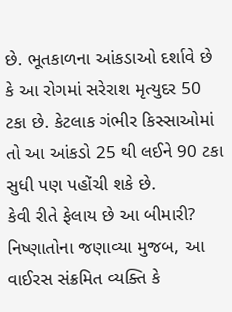છે. ભૂતકાળના આંકડાઓ દર્શાવે છે કે આ રોગમાં સરેરાશ મૃત્યુદર 50 ટકા છે. કેટલાક ગંભીર કિસ્સાઓમાં તો આ આંકડો 25 થી લઈને 90 ટકા સુધી પણ પહોંચી શકે છે.
કેવી રીતે ફેલાય છે આ બીમારી?
નિષ્ણાતોના જણાવ્યા મુજબ, આ વાઈરસ સંક્રમિત વ્યક્તિ કે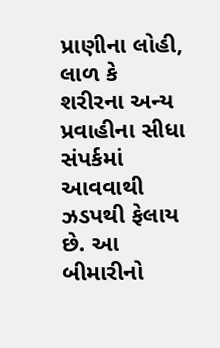પ્રાણીના લોહી, લાળ કે શરીરના અન્ય પ્રવાહીના સીધા સંપર્કમાં આવવાથી ઝડપથી ફેલાય છે. આ બીમારીનો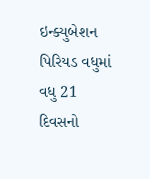ઇન્ક્યુબેશન પિરિયડ વધુમાં વધુ 21 દિવસનો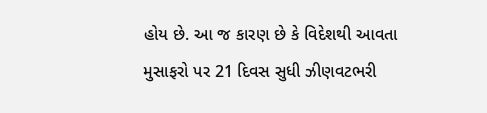હોય છે. આ જ કારણ છે કે વિદેશથી આવતા મુસાફરો પર 21 દિવસ સુધી ઝીણવટભરી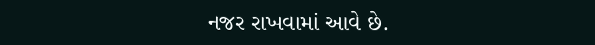નજર રાખવામાં આવે છે.